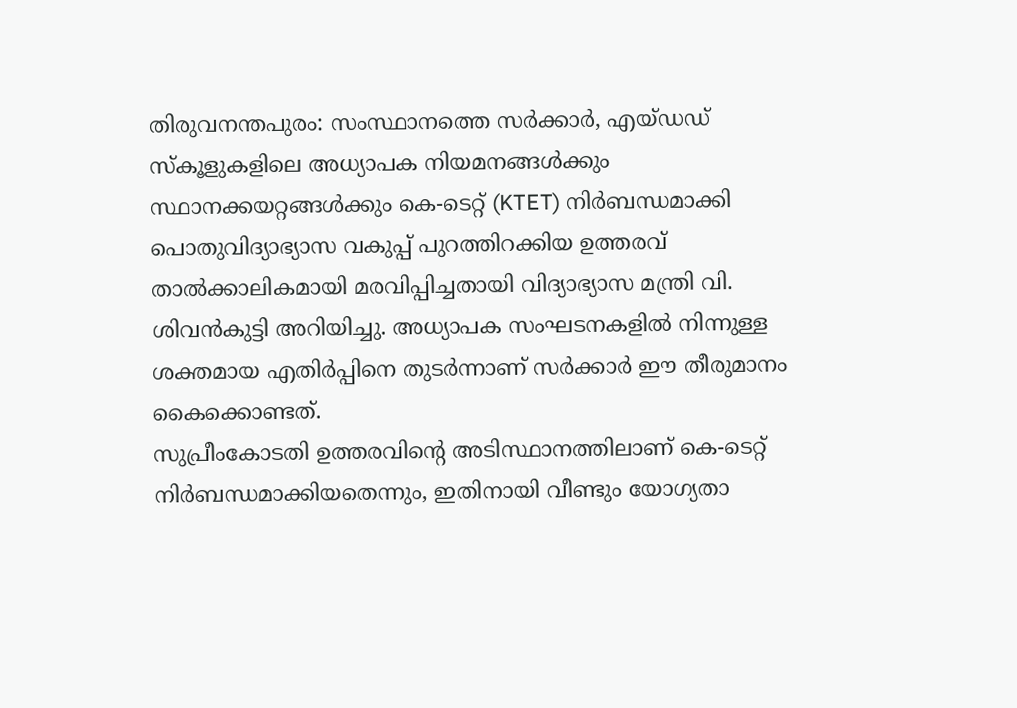തിരുവനന്തപുരം: സംസ്ഥാനത്തെ സർക്കാർ, എയ്ഡഡ് സ്കൂളുകളിലെ അധ്യാപക നിയമനങ്ങൾക്കും സ്ഥാനക്കയറ്റങ്ങൾക്കും കെ-ടെറ്റ് (KTET) നിർബന്ധമാക്കി പൊതുവിദ്യാഭ്യാസ വകുപ്പ് പുറത്തിറക്കിയ ഉത്തരവ് താൽക്കാലികമായി മരവിപ്പിച്ചതായി വിദ്യാഭ്യാസ മന്ത്രി വി. ശിവൻകുട്ടി അറിയിച്ചു. അധ്യാപക സംഘടനകളിൽ നിന്നുള്ള ശക്തമായ എതിർപ്പിനെ തുടർന്നാണ് സർക്കാർ ഈ തീരുമാനം കൈക്കൊണ്ടത്.
സുപ്രീംകോടതി ഉത്തരവിന്റെ അടിസ്ഥാനത്തിലാണ് കെ-ടെറ്റ് നിർബന്ധമാക്കിയതെന്നും, ഇതിനായി വീണ്ടും യോഗ്യതാ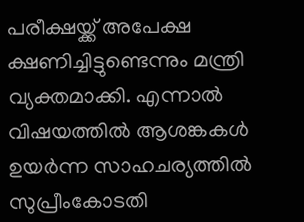പരീക്ഷയ്ക്ക് അപേക്ഷ ക്ഷണിച്ചിട്ടുണ്ടെന്നും മന്ത്രി വ്യക്തമാക്കി. എന്നാൽ വിഷയത്തിൽ ആശങ്കകൾ ഉയർന്ന സാഹചര്യത്തിൽ സുപ്രീംകോടതി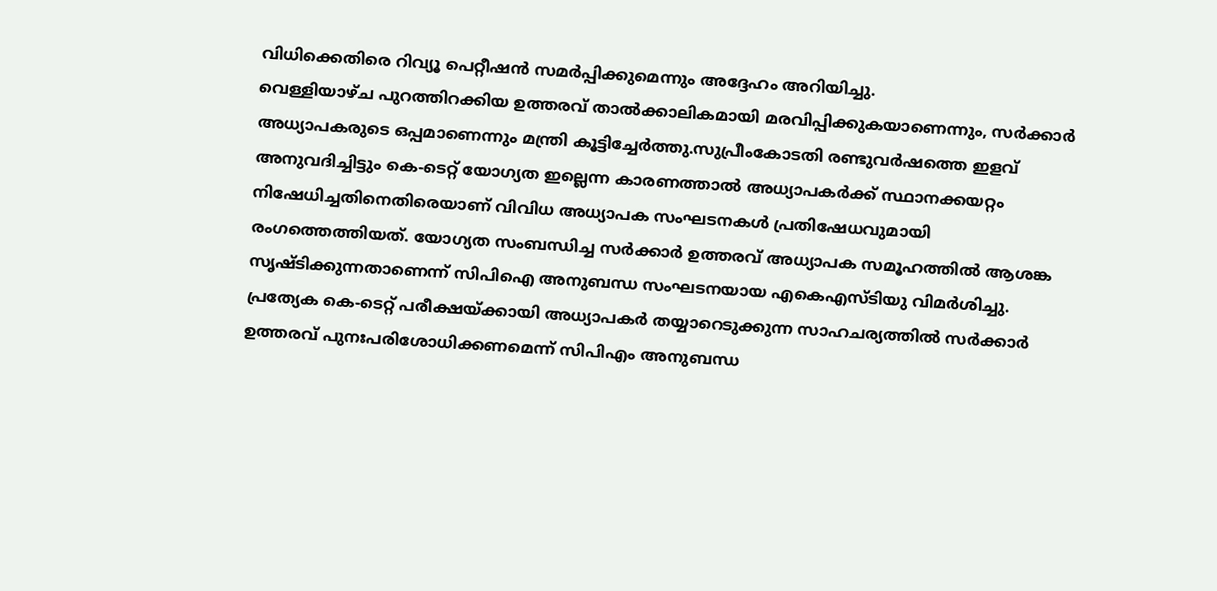വിധിക്കെതിരെ റിവ്യൂ പെറ്റീഷൻ സമർപ്പിക്കുമെന്നും അദ്ദേഹം അറിയിച്ചു.
വെള്ളിയാഴ്ച പുറത്തിറക്കിയ ഉത്തരവ് താൽക്കാലികമായി മരവിപ്പിക്കുകയാണെന്നും, സർക്കാർ അധ്യാപകരുടെ ഒപ്പമാണെന്നും മന്ത്രി കൂട്ടിച്ചേർത്തു.സുപ്രീംകോടതി രണ്ടുവർഷത്തെ ഇളവ് അനുവദിച്ചിട്ടും കെ-ടെറ്റ് യോഗ്യത ഇല്ലെന്ന കാരണത്താൽ അധ്യാപകർക്ക് സ്ഥാനക്കയറ്റം നിഷേധിച്ചതിനെതിരെയാണ് വിവിധ അധ്യാപക സംഘടനകൾ പ്രതിഷേധവുമായി രംഗത്തെത്തിയത്. യോഗ്യത സംബന്ധിച്ച സർക്കാർ ഉത്തരവ് അധ്യാപക സമൂഹത്തിൽ ആശങ്ക സൃഷ്ടിക്കുന്നതാണെന്ന് സിപിഐ അനുബന്ധ സംഘടനയായ എകെഎസ്ടിയു വിമർശിച്ചു.
പ്രത്യേക കെ-ടെറ്റ് പരീക്ഷയ്ക്കായി അധ്യാപകർ തയ്യാറെടുക്കുന്ന സാഹചര്യത്തിൽ സർക്കാർ ഉത്തരവ് പുനഃപരിശോധിക്കണമെന്ന് സിപിഎം അനുബന്ധ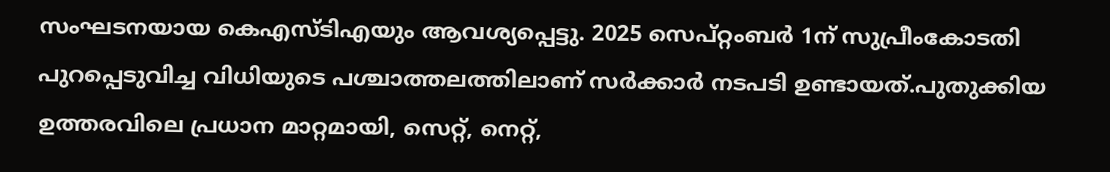സംഘടനയായ കെഎസ്ടിഎയും ആവശ്യപ്പെട്ടു. 2025 സെപ്റ്റംബർ 1ന് സുപ്രീംകോടതി പുറപ്പെടുവിച്ച വിധിയുടെ പശ്ചാത്തലത്തിലാണ് സർക്കാർ നടപടി ഉണ്ടായത്.പുതുക്കിയ ഉത്തരവിലെ പ്രധാന മാറ്റമായി, സെറ്റ്, നെറ്റ്,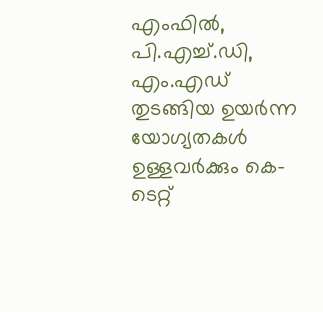എംഫിൽ, പി.എച്ച്.ഡി, എം.എഡ് തുടങ്ങിയ ഉയർന്ന യോഗ്യതകൾ ഉള്ളവർക്കും കെ-ടെറ്റ്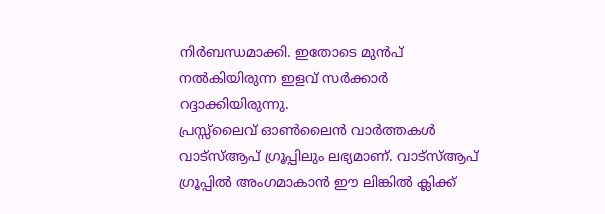നിർബന്ധമാക്കി. ഇതോടെ മുൻപ് നൽകിയിരുന്ന ഇളവ് സർക്കാർ റദ്ദാക്കിയിരുന്നു.
പ്രസ്സ്ലൈവ് ഓൺലൈൻ വാർത്തകൾ വാട്സ്ആപ് ഗ്രൂപ്പിലും ലഭ്യമാണ്. വാട്സ്ആപ് ഗ്രൂപ്പിൽ അംഗമാകാൻ ഈ ലിങ്കിൽ ക്ലിക്ക്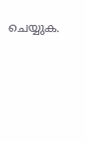ചെയ്യുക.